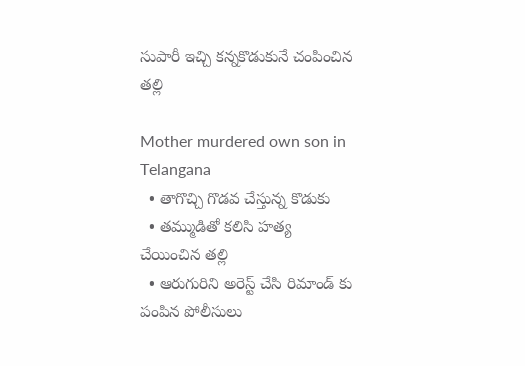సుపారీ ఇచ్చి కన్నకొడుకునే చంపించిన తల్లి

Mother murdered own son in Telangana
  • తాగొచ్చి గొడవ చేస్తున్న కొడుకు
  • తమ్ముడితో కలిసి హత్య చేయించిన తల్లి
  • ఆరుగురిని అరెస్ట్ చేసి రిమాండ్ కు పంపిన పోలీసులు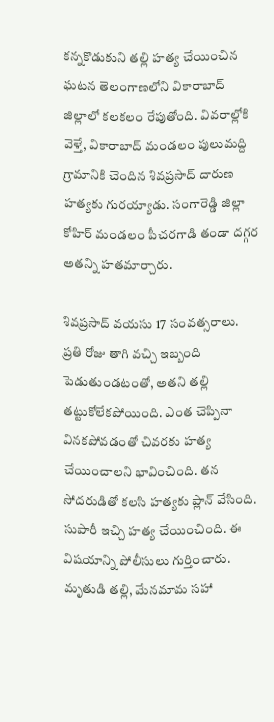కన్నకొడుకుని తల్లి హత్య చేయించిన ఘటన తెలంగాణలోని వికారాబాద్ జిల్లాలో కలకలం రేపుతోంది. వివరాల్లోకి వెళ్తే, వికారాబాద్ మండలం పులుమద్ది గ్రామానికి చెందిన శివప్రసాద్ దారుణ హత్యకు గురయ్యాడు. సంగారెడ్డి జిల్లా కోహిర్ మండలం పీచరగాడి తండా దగ్గర అతన్ని హతమార్చారు.

శివప్రసాద్ వయసు 17 సంవత్సరాలు. ప్రతి రోజు తాగి వచ్చి ఇబ్బంది పెడుతుండటంతో, అతని తల్లి తట్టుకోలేకపోయింది. ఎంత చెప్పినా వినకపోవడంతో చివరకు హత్య చేయించాలని భావించింది. తన సోదరుడితో కలసి హత్యకు ప్లాన్ వేసింది. సుపారీ ఇచ్చి హత్య చేయించింది. ఈ విషయాన్ని పోలీసులు గుర్తించారు. మృతుడి తల్లి, మేనమామ సహా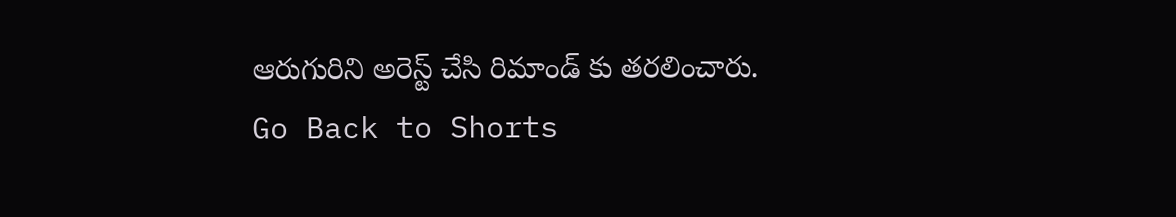ఆరుగురిని అరెస్ట్ చేసి రిమాండ్ కు తరలించారు.
Go Back to Shorts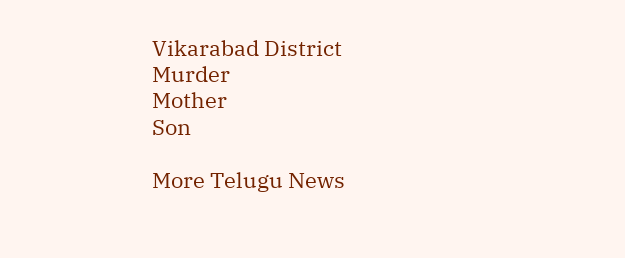Vikarabad District
Murder
Mother
Son

More Telugu News